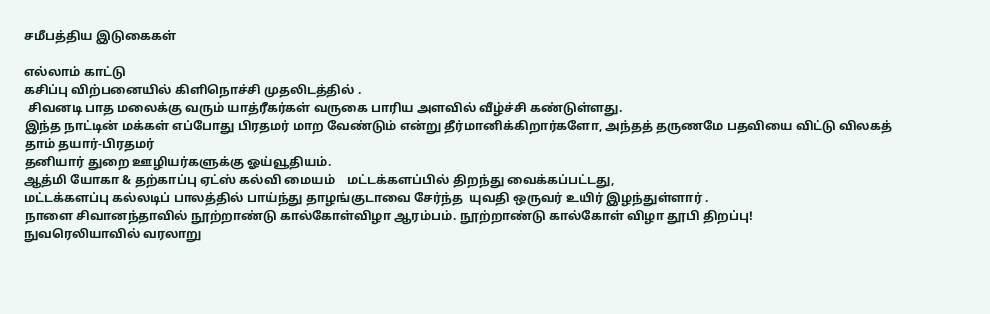சமீபத்திய இடுகைகள்

எல்லாம் காட்டு
கசிப்பு விற்பனையில் கிளிநொச்சி முதலிடத்தில் .
 சிவனடி பாத மலைக்கு வரும் யாத்ரீகர்கள் வருகை பாரிய அளவில் வீழ்ச்சி கண்டுள்ளது.
இந்த நாட்டின் மக்கள் எப்போது பிரதமர் மாற வேண்டும் என்று தீர்மானிக்கிறார்களோ, அந்தத் தருணமே பதவியை விட்டு விலகத் தாம் தயார்-பிரதமர்
தனியார் துறை ஊழியர்களுக்கு ஓய்வூதியம்.
ஆத்மி யோகா & தற்காப்பு ஏட்ஸ் கல்வி மையம்    மட்டக்களப்பில் திறந்து வைக்கப்பட்டது,
மட்டக்களப்பு கல்லடிப் பாலத்தில் பாய்ந்து தாழங்குடாவை சேர்ந்த  யுவதி ஒருவர் உயிர் இழந்துள்ளார் .
நாளை சிவானந்தாவில் நூற்றாண்டு கால்கோள்விழா ஆரம்பம். நூற்றாண்டு கால்கோள் விழா தூபி திறப்பு!
நுவரெலியாவில் வரலாறு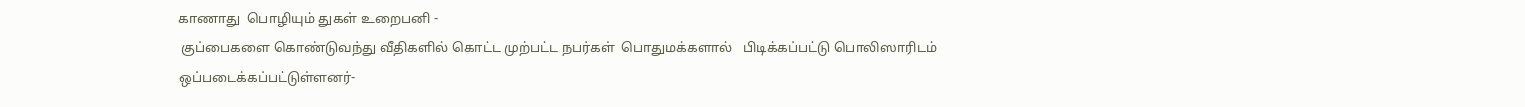காணாது  பொழியும் துகள் உறைபனி -
 குப்பைகளை கொண்டுவந்து வீதிகளில் கொட்ட முற்பட்ட நபர்கள்  பொதுமக்களால்   பிடிக்கப்பட்டு பொலிஸாரிடம் ஒப்படைக்கப்பட்டுள்ளனர்-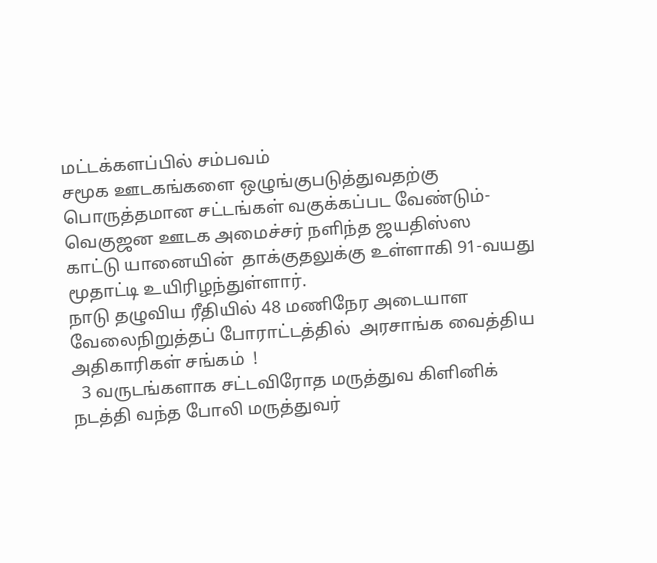மட்டக்களப்பில் சம்பவம்
சமூக ஊடகங்களை ஒழுங்குபடுத்துவதற்கு பொருத்தமான சட்டங்கள் வகுக்கப்பட வேண்டும்- வெகுஜன ஊடக அமைச்சர் நளிந்த ஜயதிஸ்ஸ
காட்டு யானையின்  தாக்குதலுக்கு உள்ளாகி 91-வயது மூதாட்டி உயிரிழந்துள்ளார்.
நாடு தழுவிய ரீதியில் 48 மணிநேர அடையாள வேலைநிறுத்தப் போராட்டத்தில்  அரசாங்க வைத்திய அதிகாரிகள் சங்கம்  !
  3 வருடங்களாக சட்டவிரோத மருத்துவ கிளினிக் நடத்தி வந்த போலி மருத்துவர்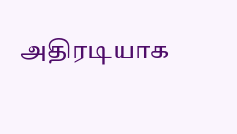அதிரடியாக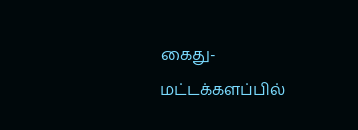கைது- மட்டக்களப்பில்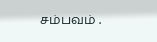சம்பவம் .